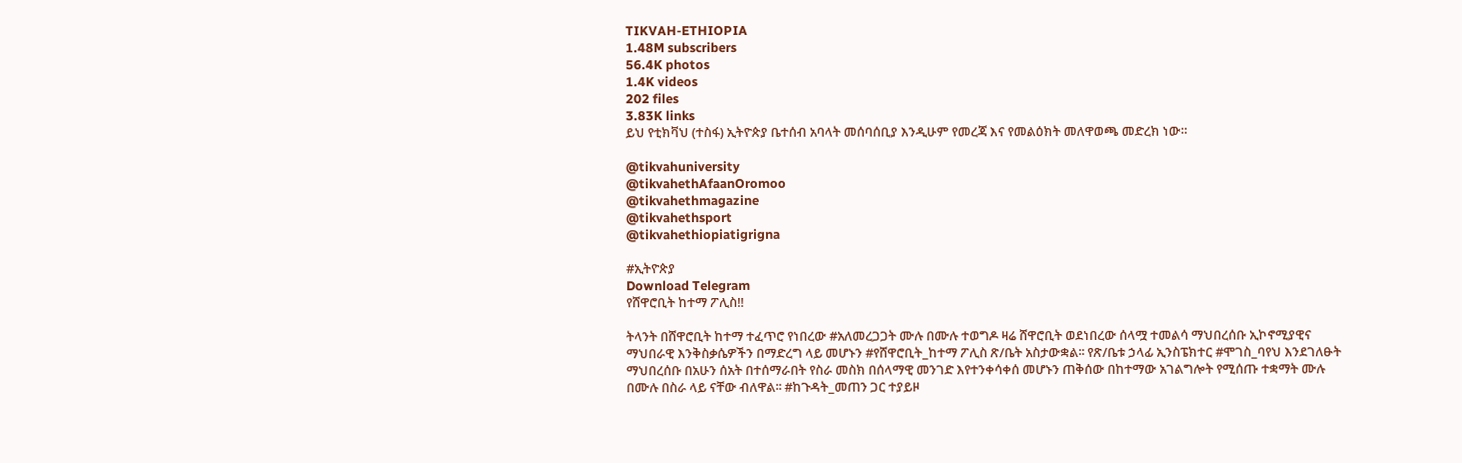TIKVAH-ETHIOPIA
1.48M subscribers
56.4K photos
1.4K videos
202 files
3.83K links
ይህ የቲክቫህ (ተስፋ) ኢትዮጵያ ቤተሰብ አባላት መሰባሰቢያ እንዲሁም የመረጃ እና የመልዕክት መለዋወጫ መድረክ ነው።

@tikvahuniversity
@tikvahethAfaanOromoo
@tikvahethmagazine
@tikvahethsport
@tikvahethiopiatigrigna

#ኢትዮጵያ
Download Telegram
የሸዋሮቢት ከተማ ፖሊስ‼

ትላንት በሸዋሮቢት ከተማ ተፈጥሮ የነበረው #አለመረጋጋት ሙሉ በሙሉ ተወግዶ ዛሬ ሸዋሮቢት ወደነበረው ሰላሟ ተመልሳ ማህበረሰቡ ኢኮኖሚያዊና ማህበራዊ እንቅስቃሴዎችን በማድረግ ላይ መሆኑን #የሸዋሮቢት_ከተማ ፖሊስ ጽ/ቤት አስታውቋል፡፡ የጽ/ቤቱ ኃላፊ ኢንስፔክተር #ሞገስ_ባየህ እንደገለፁት ማህበረሰቡ በአሁን ሰአት በተሰማራበት የስራ መስክ በሰላማዊ መንገድ እየተንቀሳቀሰ መሆኑን ጠቅሰው በከተማው አገልግሎት የሚሰጡ ተቋማት ሙሉ በሙሉ በስራ ላይ ናቸው ብለዋል፡፡ #ከጉዳት_መጠን ጋር ተያይዞ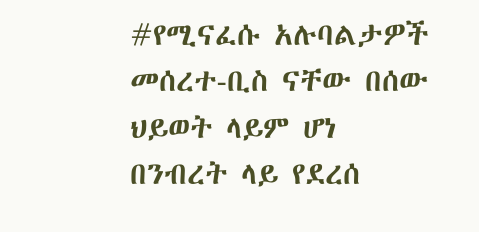#የሚናፈሱ አሉባልታዎች መሰረተ-ቢስ ናቸው በሰው ህይወት ላይም ሆነ በንብረት ላይ የደረሰ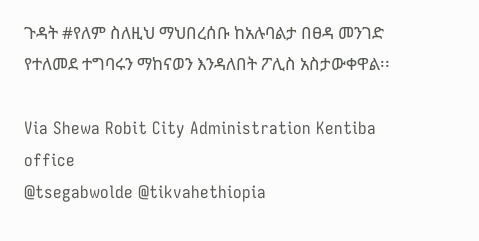ጉዳት #የለም ስለዚህ ማህበረሰቡ ከአሉባልታ በፀዳ መንገድ የተለመደ ተግባሩን ማከናወን እንዳለበት ፖሊስ አስታውቀዋል፡፡

Via Shewa Robit City Administration Kentiba office
@tsegabwolde @tikvahethiopia